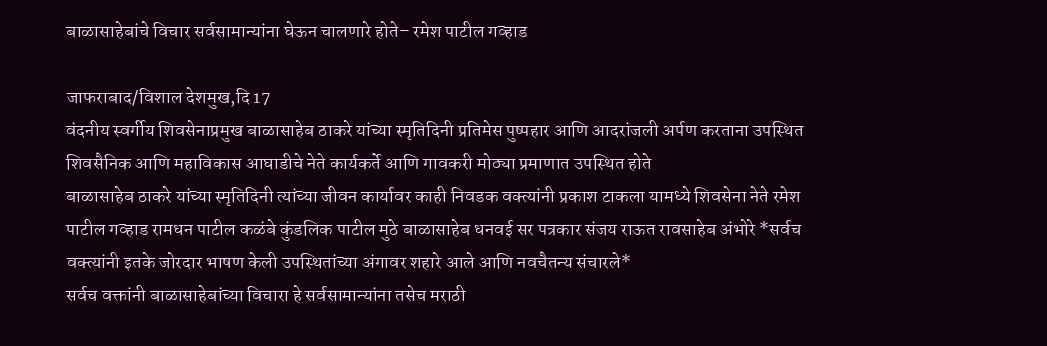बाळासाहेबांचे विचार सर्वसामान्यांना घेऊन चालणारे होते– रमेश पाटील गव्हाड

जाफराबाद/विशाल देशमुख,दि 17
वंदनीय स्वर्गीय शिवसेनाप्रमुख बाळासाहेब ठाकरे यांच्या स्मृतिदिनी प्रतिमेस पुष्पहार आणि आदरांजली अर्पण करताना उपस्थित शिवसैनिक आणि महाविकास आघाडीचे नेते कार्यकर्ते आणि गावकरी मोठ्या प्रमाणात उपस्थित होते
बाळासाहेब ठाकरे यांच्या स्मृतिदिनी त्यांच्या जीवन कार्यावर काही निवडक वक्त्यांनी प्रकाश टाकला यामध्ये शिवसेना नेते रमेश पाटील गव्हाड रामधन पाटील कळंबे कुंडलिक पाटील मुठे बाळासाहेब धनवई सर पत्रकार संजय राऊत रावसाहेब अंभोरे *सर्वच वक्त्यांनी इतके जोरदार भाषण केली उपस्थितांच्या अंगावर शहारे आले आणि नवचैतन्य संचारले*
सर्वच वक्तांनी बाळासाहेबांच्या विचारा हे सर्वसामान्यांना तसेच मराठी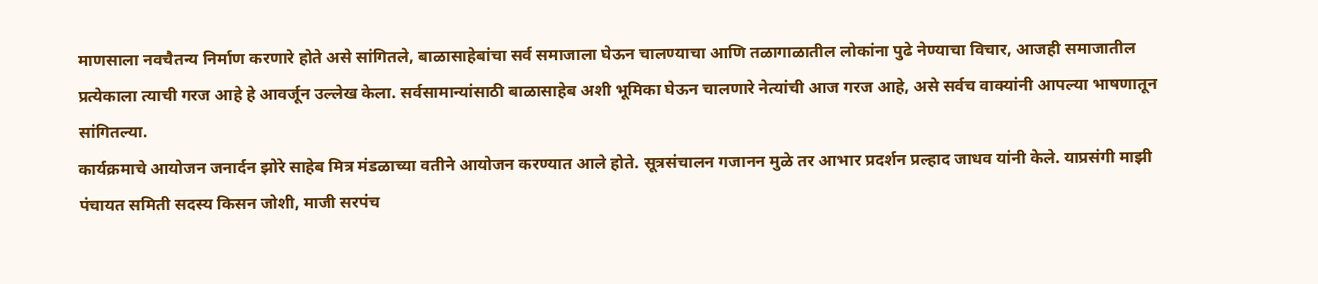माणसाला नवचैतन्य निर्माण करणारे होते असे सांगितले, बाळासाहेबांचा सर्व समाजाला घेऊन चालण्याचा आणि तळागाळातील लोकांना पुढे नेण्याचा विचार, आजही समाजातील प्रत्येकाला त्याची गरज आहे हे आवर्जून उल्लेख केला. सर्वसामान्यांसाठी बाळासाहेब अशी भूमिका घेऊन चालणारे नेत्यांची आज गरज आहे, असे सर्वच वाक्यांनी आपल्या भाषणातून सांगितल्या.
कार्यक्रमाचे आयोजन जनार्दन झोरे साहेब मित्र मंडळाच्या वतीने आयोजन करण्यात आले होते. सूत्रसंचालन गजानन मुळे तर आभार प्रदर्शन प्रल्हाद जाधव यांनी केले. याप्रसंगी माझी पंचायत समिती सदस्य किसन जोशी, माजी सरपंच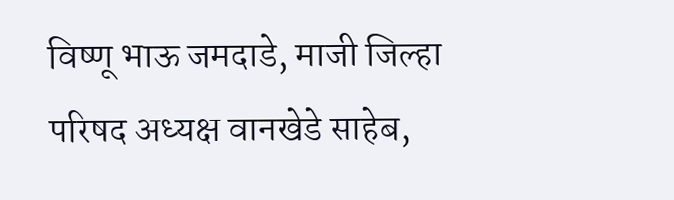विष्णू भाऊ जमदाडे, माजी जिल्हा परिषद अध्यक्ष वानखेडे साहेब,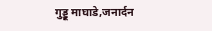गुड्डू माघाडे,जनार्दन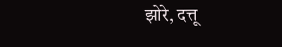झोरे, दत्तू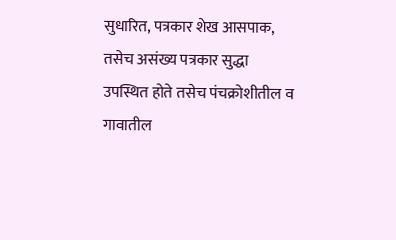सुधारित, पत्रकार शेख आसपाक, तसेच असंख्य पत्रकार सुद्धा उपस्थित होते तसेच पंचक्रोशीतील व गावातील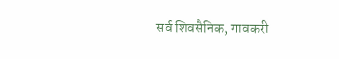सर्व शिवसैनिक, गावकरी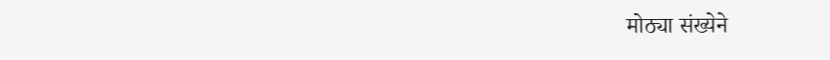मोठ्या संख्येने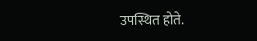उपस्थित होते.